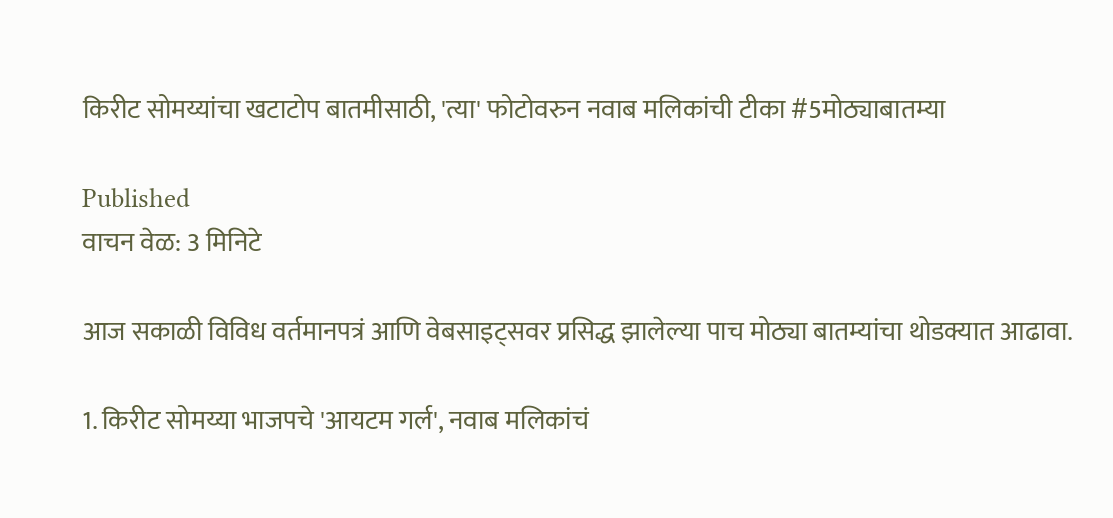किरीट सोमय्यांचा खटाटोप बातमीसाठी, 'त्या' फोटोवरुन नवाब मलिकांची टीका #5मोठ्याबातम्या

Published
वाचन वेळ: 3 मिनिटे

आज सकाळी विविध वर्तमानपत्रं आणि वेबसाइट्सवर प्रसिद्ध झालेल्या पाच मोठ्या बातम्यांचा थोडक्यात आढावा.

1. किरीट सोमय्या भाजपचे 'आयटम गर्ल', नवाब मलिकांचं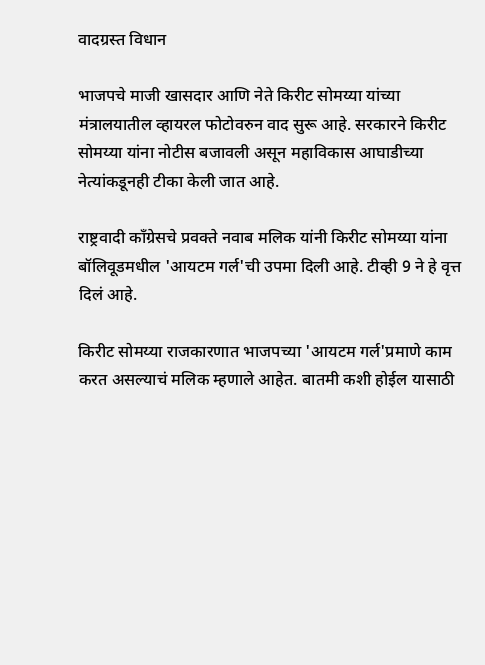वादग्रस्त विधान

भाजपचे माजी खासदार आणि नेते किरीट सोमय्या यांच्या मंत्रालयातील व्हायरल फोटोवरुन वाद सुरू आहे. सरकारने किरीट सोमय्या यांना नोटीस बजावली असून महाविकास आघाडीच्या नेत्यांकडूनही टीका केली जात आहे.

राष्ट्रवादी काँग्रेसचे प्रवक्ते नवाब मलिक यांनी किरीट सोमय्या यांना बॉलिवूडमधील 'आयटम गर्ल'ची उपमा दिली आहे. टीव्ही 9 ने हे वृत्त दिलं आहे.

किरीट सोमय्या राजकारणात भाजपच्या 'आयटम गर्ल'प्रमाणे काम करत असल्याचं मलिक म्हणाले आहेत. बातमी कशी होईल यासाठी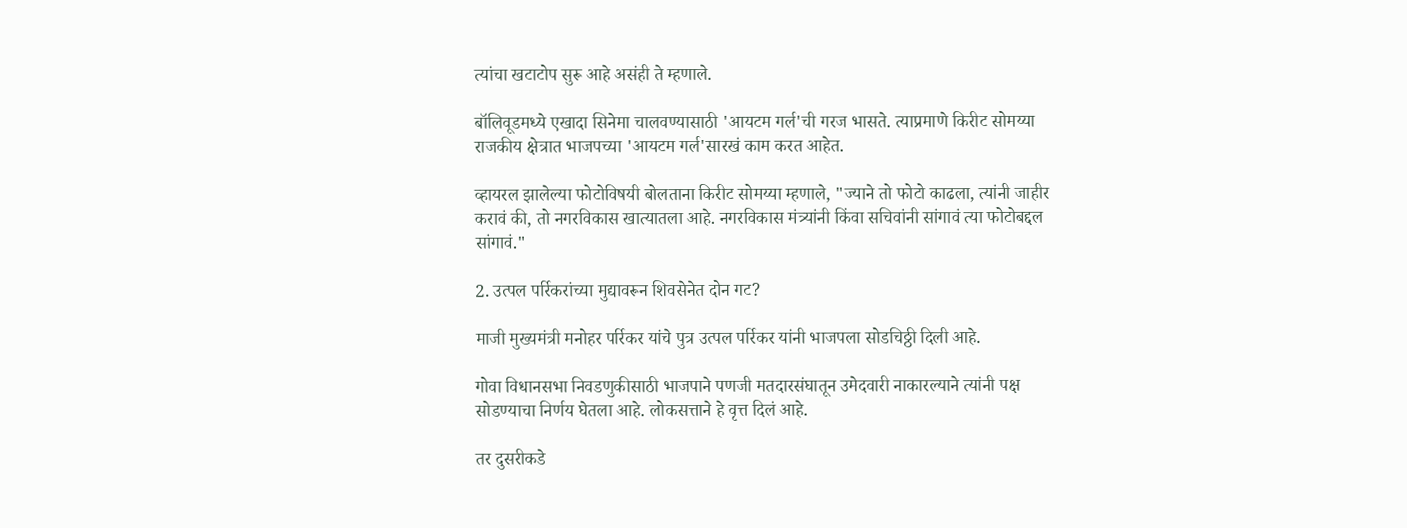त्यांचा खटाटोप सुरू आहे असंही ते म्हणाले.

बॉलिवूडमध्ये एखादा सिनेमा चालवण्यासाठी 'आयटम गर्ल'ची गरज भासते. त्याप्रमाणे किरीट सोमय्या राजकीय क्षेत्रात भाजपच्या 'आयटम गर्ल'सारखं काम करत आहेत.

व्हायरल झालेल्या फोटोविषयी बोलताना किरीट सोमय्या म्हणाले, "ज्याने तो फोटो काढला, त्यांनी जाहीर करावं की, तो नगरविकास खात्यातला आहे. नगरविकास मंत्र्यांनी किंवा सचिवांनी सांगावं त्या फोटोबद्दल सांगावं."

2. उत्पल पर्रिकरांच्या मुद्यावरून शिवसेनेत दोन गट?

माजी मुख्यमंत्री मनोहर पर्रिकर यांचे पुत्र उत्पल पर्रिकर यांनी भाजपला सोडचिठ्ठी दिली आहे.

गोवा विधानसभा निवडणुकीसाठी भाजपाने पणजी मतदारसंघातून उमेदवारी नाकारल्याने त्यांनी पक्ष सोडण्याचा निर्णय घेतला आहे. लोकसत्ताने हे वृत्त दिलं आहे.

तर दुसरीकडे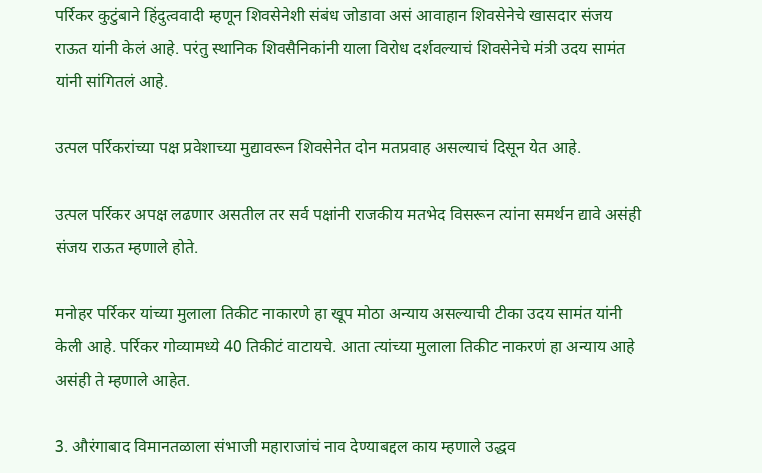पर्रिकर कुटुंबाने हिंदुत्ववादी म्हणून शिवसेनेशी संबंध जोडावा असं आवाहान शिवसेनेचे खासदार संजय राऊत यांनी केलं आहे. परंतु स्थानिक शिवसैनिकांनी याला विरोध दर्शवल्याचं शिवसेनेचे मंत्री उदय सामंत यांनी सांगितलं आहे.

उत्पल पर्रिकरांच्या पक्ष प्रवेशाच्या मुद्यावरून शिवसेनेत दोन मतप्रवाह असल्याचं दिसून येत आहे.

उत्पल पर्रिकर अपक्ष लढणार असतील तर सर्व पक्षांनी राजकीय मतभेद विसरून त्यांना समर्थन द्यावे असंही संजय राऊत म्हणाले होते.

मनोहर पर्रिकर यांच्या मुलाला तिकीट नाकारणे हा खूप मोठा अन्याय असल्याची टीका उदय सामंत यांनी केली आहे. पर्रिकर गोव्यामध्ये 40 तिकीटं वाटायचे. आता त्यांच्या मुलाला तिकीट नाकरणं हा अन्याय आहे असंही ते म्हणाले आहेत.

3. औरंगाबाद विमानतळाला संभाजी महाराजांचं नाव देण्याबद्दल काय म्हणाले उद्धव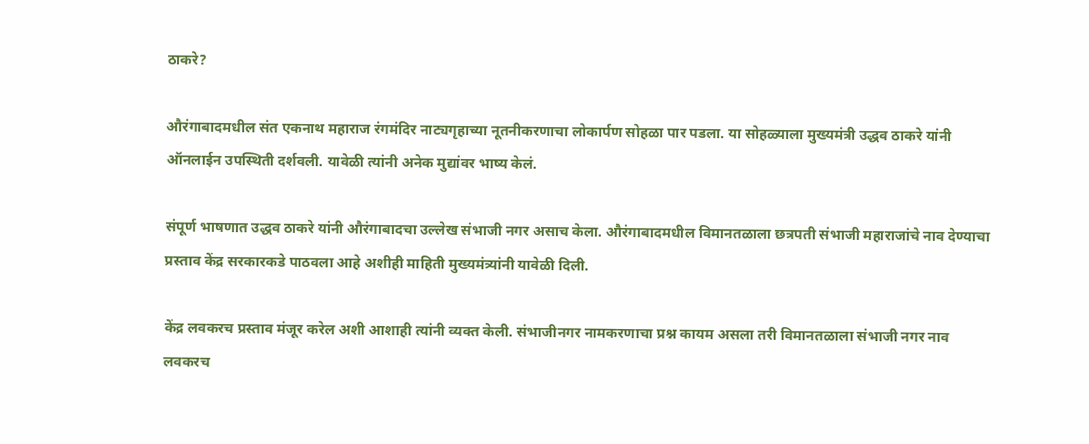ठाकरे?

औरंगाबादमधील संत एकनाथ महाराज रंगमंदिर नाट्यगृहाच्या नूतनीकरणाचा लोकार्पण सोहळा पार पडला. या सोहळ्याला मुख्यमंत्री उद्धव ठाकरे यांनी ऑनलाईन उपस्थिती दर्शवली. यावेळी त्यांनी अनेक मुद्यांवर भाष्य केलं.

संपूर्ण भाषणात उद्धव ठाकरे यांनी औरंगाबादचा उल्लेख संभाजी नगर असाच केला. औरंगाबादमधील विमानतळाला छत्रपती संभाजी महाराजांचे नाव देण्याचा प्रस्ताव केंद्र सरकारकडे पाठवला आहे अशीही माहिती मुख्यमंत्र्यांनी यावेळी दिली.

केंद्र लवकरच प्रस्ताव मंजूर करेल अशी आशाही त्यांनी व्यक्त केली. संभाजीनगर नामकरणाचा प्रश्न कायम असला तरी विमानतळाला संभाजी नगर नाव लवकरच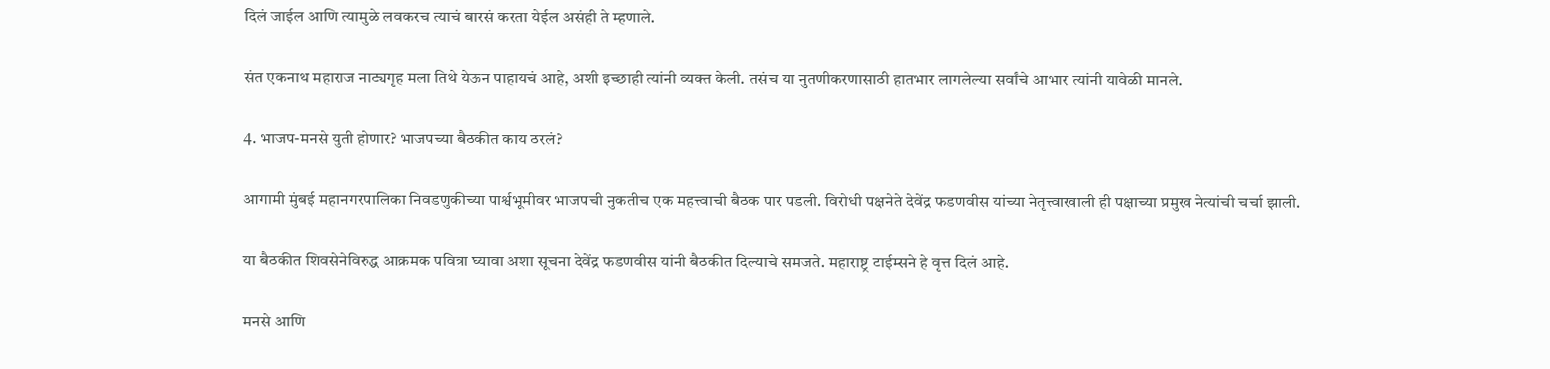दिलं जाईल आणि त्यामुळे लवकरच त्याचं बारसं करता येईल असंही ते म्हणाले.

संत एकनाथ महाराज नाट्यगृह मला तिथे येऊन पाहायचं आहे, अशी इच्छाही त्यांनी व्यक्त केली. तसंच या नुतणीकरणासाठी हातभार लागलेल्या सर्वांचे आभार त्यांनी यावेळी मानले.

4. भाजप-मनसे युती होणार? भाजपच्या बैठकीत काय ठरलं?

आगामी मुंबई महानगरपालिका निवडणुकीच्या पार्श्वभूमीवर भाजपची नुकतीच एक महत्त्वाची बैठक पार पडली. विरोधी पक्षनेते देवेंद्र फडणवीस यांच्या नेतृत्त्वाखाली ही पक्षाच्या प्रमुख नेत्यांची चर्चा झाली.

या बैठकीत शिवसेनेविरुद्ध आक्रमक पवित्रा घ्यावा अशा सूचना देवेंद्र फडणवीस यांनी बैठकीत दिल्याचे समजते. महाराष्ट्र टाईम्सने हे वृत्त दिलं आहे.

मनसे आणि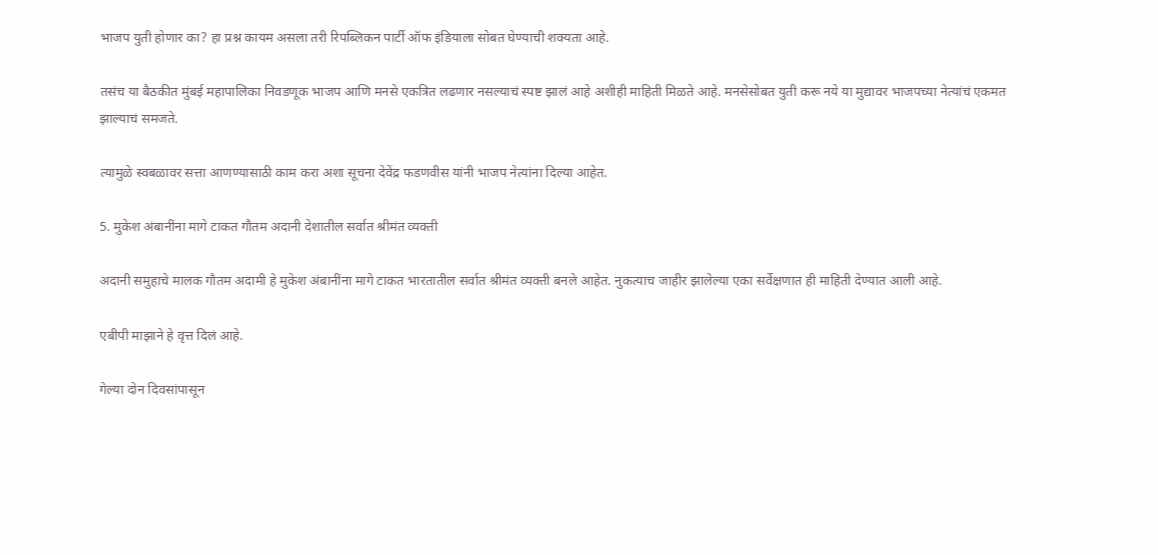भाजप युती होणार का? हा प्रश्न कायम असला तरी रिपब्लिकन पार्टी ऑफ इंडियाला सोबत घेण्याची शक्यता आहे.

तसंच या बैठकीत मुंबई महापालिका निवडणूक भाजप आणि मनसे एकत्रित लढणार नसल्याचं स्पष्ट झालं आहे अशीही माहिती मिळते आहे. मनसेसोबत युती करू नये या मुद्यावर भाजपच्या नेत्यांचं एकमत झाल्याचं समजते.

त्यामुळे स्वबळावर सत्ता आणण्यासाठी काम करा अशा सूचना देवेंद्र फडणवीस यांनी भाजप नेत्यांना दिल्या आहेत.

5. मुकेश अंबानींना मागे टाकत गौतम अदानी देशातील सर्वात श्रीमंत व्यक्ती

अदानी समुहाचे मालक गौतम अदामी हे मुकेश अंबानींना मागे टाकत भारतातील सर्वात श्रीमंत व्यक्ती बनले आहेत. नुकत्याच जाहीर झालेल्या एका सर्वेक्षणात ही माहिती देण्यात आली आहे.

एबीपी माझाने हे वृत्त दिलं आहे.

गेल्या दोन दिवसांपासून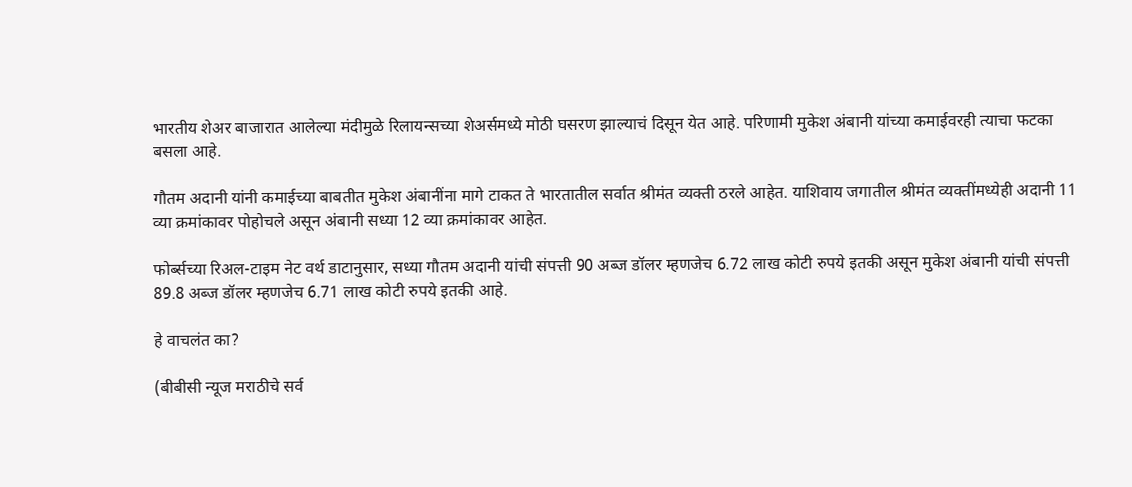भारतीय शेअर बाजारात आलेल्या मंदीमुळे रिलायन्सच्या शेअर्समध्ये मोठी घसरण झाल्याचं दिसून येत आहे. परिणामी मुकेश अंबानी यांच्या कमाईवरही त्याचा फटका बसला आहे.

गौतम अदानी यांनी कमाईच्या बाबतीत मुकेश अंबानींना मागे टाकत ते भारतातील सर्वात श्रीमंत व्यक्ती ठरले आहेत. याशिवाय जगातील श्रीमंत व्यक्तींमध्येही अदानी 11 व्या क्रमांकावर पोहोचले असून अंबानी सध्या 12 व्या क्रमांकावर आहेत.

फोर्ब्सच्या रिअल-टाइम नेट वर्थ डाटानुसार, सध्या गौतम अदानी यांची संपत्ती 90 अब्ज डॉलर म्हणजेच 6.72 लाख कोटी रुपये इतकी असून मुकेश अंबानी यांची संपत्ती 89.8 अब्ज डॉलर म्हणजेच 6.71 लाख कोटी रुपये इतकी आहे.

हे वाचलंत का?

(बीबीसी न्यूज मराठीचे सर्व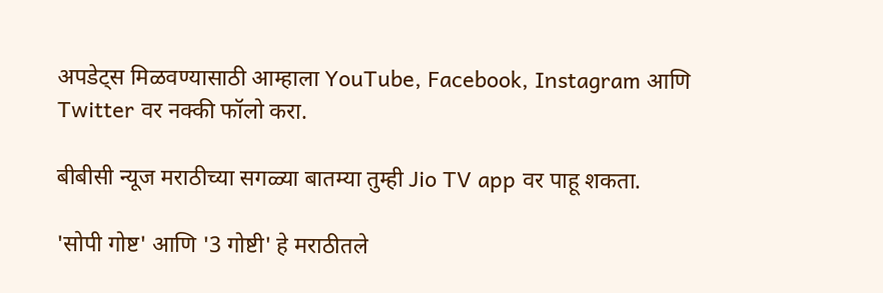अपडेट्स मिळवण्यासाठी आम्हाला YouTube, Facebook, Instagram आणि Twitter वर नक्की फॉलो करा.

बीबीसी न्यूज मराठीच्या सगळ्या बातम्या तुम्ही Jio TV app वर पाहू शकता.

'सोपी गोष्ट' आणि '3 गोष्टी' हे मराठीतले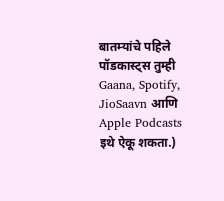बातम्यांचे पहिले पॉडकास्ट्स तुम्ही Gaana, Spotify, JioSaavn आणि Apple Podcasts इथे ऐकू शकता.)